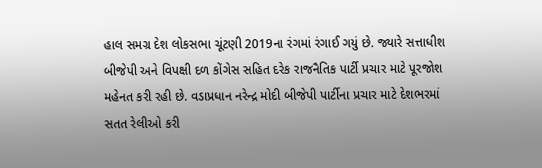હાલ સમગ્ર દેશ લોકસભા ચૂંટણી 2019ના રંગમાં રંગાઈ ગયું છે. જ્યારે સત્તાધીશ બીજેપી અને વિપક્ષી દળ કોંગેસ સહિત દરેક રાજનૈતિક પાર્ટી પ્રચાર માટે પૂરજોશ મહેનત કરી રહી છે. વડાપ્રધાન નરેન્દ્ર મોદી બીજેપી પાર્ટીના પ્રચાર માટે દેશભરમાં સતત રેલીઓ કરી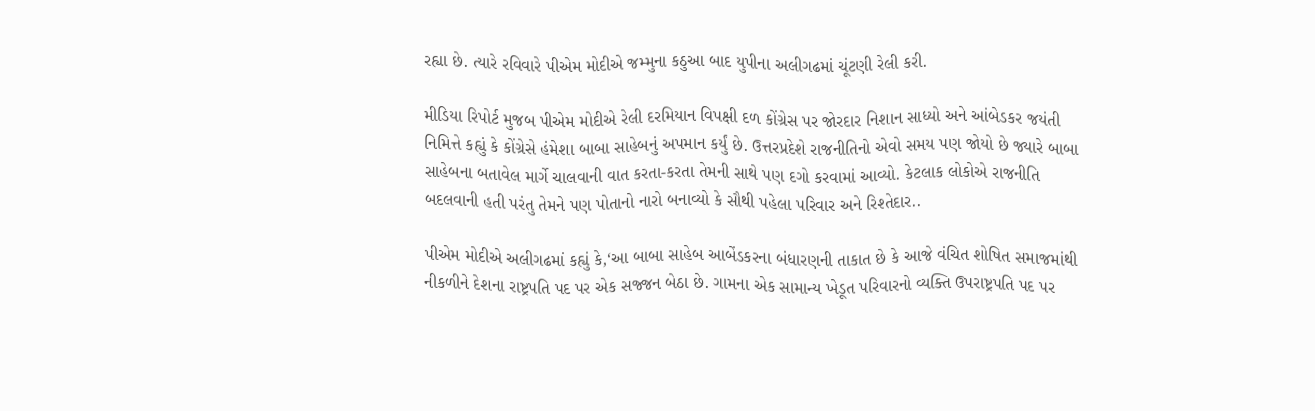રહ્યા છે. ત્યારે રવિવારે પીએમ મોદીએ જમ્મુના કઠુઆ બાદ યુપીના અલીગઢમાં ચૂંટણી રેલી કરી.

મીડિયા રિપોર્ટ મુજબ પીએમ મોદીએ રેલી દરમિયાન વિપક્ષી દળ કોંગ્રેસ પર જોરદાર નિશાન સાધ્યો અને આંબેડકર જયંતી નિમિત્તે કહ્યું કે કોંગ્રેસે હંમેશા બાબા સાહેબનું અપમાન કર્યું છે. ઉત્તરપ્રદેશે રાજનીતિનો એવો સમય પણ જોયો છે જ્યારે બાબા સાહેબના બતાવેલ માર્ગે ચાલવાની વાત કરતા-કરતા તેમની સાથે પણ દગો કરવામાં આવ્યો. કેટલાક લોકોએ રાજનીતિ બદલવાની હતી પરંતુ તેમને પણ પોતાનો નારો બનાવ્યો કે સૌથી પહેલા પરિવાર અને રિશ્તેદાર..

પીએમ મોદીએ અલીગઢમાં કહ્યું કે,‘આ બાબા સાહેબ આબેંડકરના બંધારણની તાકાત છે કે આજે વંચિત શોષિત સમાજમાંથી નીકળીને દેશના રાષ્ટ્રપતિ પદ પર એક સજ્જન બેઠા છે. ગામના એક સામાન્ય ખેડૂત પરિવારનો વ્યક્તિ ઉપરાષ્ટ્રપતિ પદ પર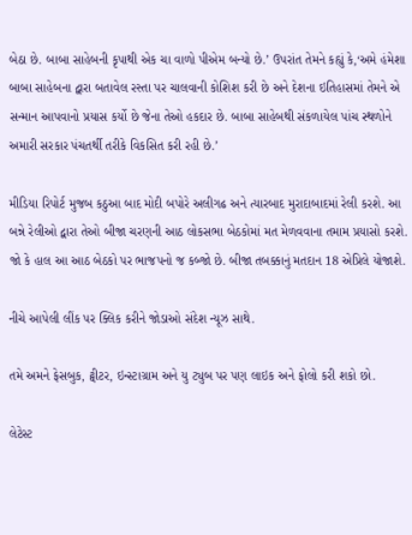બેઠા છે. બાબા સાહેબની કૃપાથી એક ચા વાળો પીએમ બન્યો છે.’ ઉપરાંત તેમને કહ્યું કે,‘અમે હંમેશા બાબા સાહેબના દ્વારા બતાવેલ રસ્તા પર ચાલવાની કોશિશ કરી છે અને દેશના ઇતિહાસમાં તેમને એ સન્માન આપવાનો પ્રયાસ કર્યો છે જેના તેઓ હકદાર છે. બાબા સાહેબથી સંકળાયેલ પાંચ સ્થળોને અમારી સરકાર પંચતર્થી તરીકે વિકસિત કરી રહી છે.’

મીડિયા રિપોર્ટ મુજબ કઠુઆ બાદ મોદી બપોરે અલીગઢ અને ત્યારબાદ મુરાદાબાદમાં રેલી કરશે. આ બન્ને રેલીઓ દ્વારા તેઓ બીજા ચરણની આઠ લોકસભા બેઠકોમાં મત મેળવવાના તમામ પ્રયાસો કરશે. જો કે હાલ આ આઠ બેઠકો પર ભાજપનો જ કબ્જો છે. બીજા તબક્કાનું મતદાન 18 એપ્રિલે યોજાશે.

નીચે આપેલી લીંક પર ક્લિક કરીને જોડાઓ સંદેશ ન્યૂઝ સાથે.

તમે અમને ફેસબુક, ટ્વીટર, ઇન્સ્ટાગ્રામ અને યુ ટ્યુબ પર પણ લાઇક અને ફોલો કરી શકો છો.

લેટેસ્ટ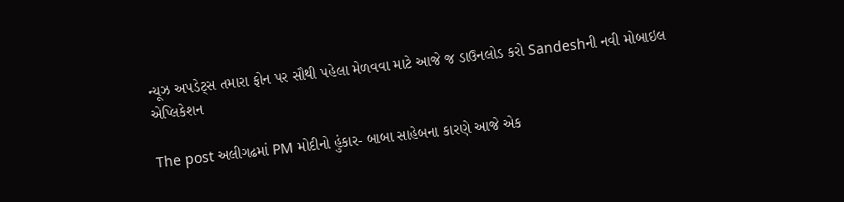ન્યૂઝ અપડેટ્સ તમારા ફોન પર સૌથી પહેલા મેળવવા માટે આજે જ ડાઉનલોડ કરો Sandeshની નવી મોબાઇલ એપ્લિકેશન

The post અલીગઢમાં PM મોદીનો હુંકાર- બાબા સાહેબના કારણે આજે એક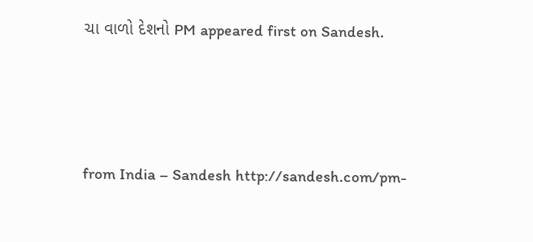ચા વાળો દેશનો PM appeared first on Sandesh.



from India – Sandesh http://sandesh.com/pm-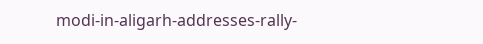modi-in-aligarh-addresses-rally-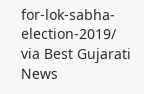for-lok-sabha-election-2019/
via Best Gujarati News